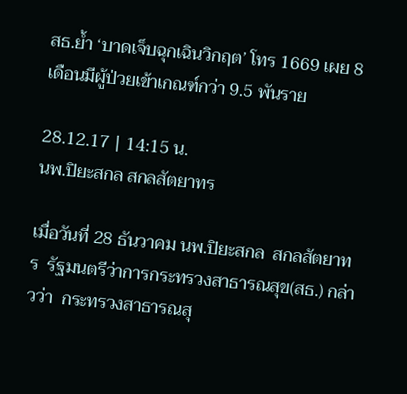สธ.ย้ำ ‘บาดเจ็บฉุกเฉินวิกฤต’ โทร 1669 เผย 8 เดือนมีผู้ป่วยเข้าเกณฑ์กว่า 9.5 พันราย

28.12.17 | 14:15 น.
นพ.ปิยะสกล สกลสัตยาทร

เมื่อวันที่ 28 ธันวาคม นพ.ปิยะสกล  สกลสัตยาทร  รัฐมนตรีว่าการกระทรวงสาธารณสุข(สธ.) กล่าวว่า  กระทรวงสาธารณสุ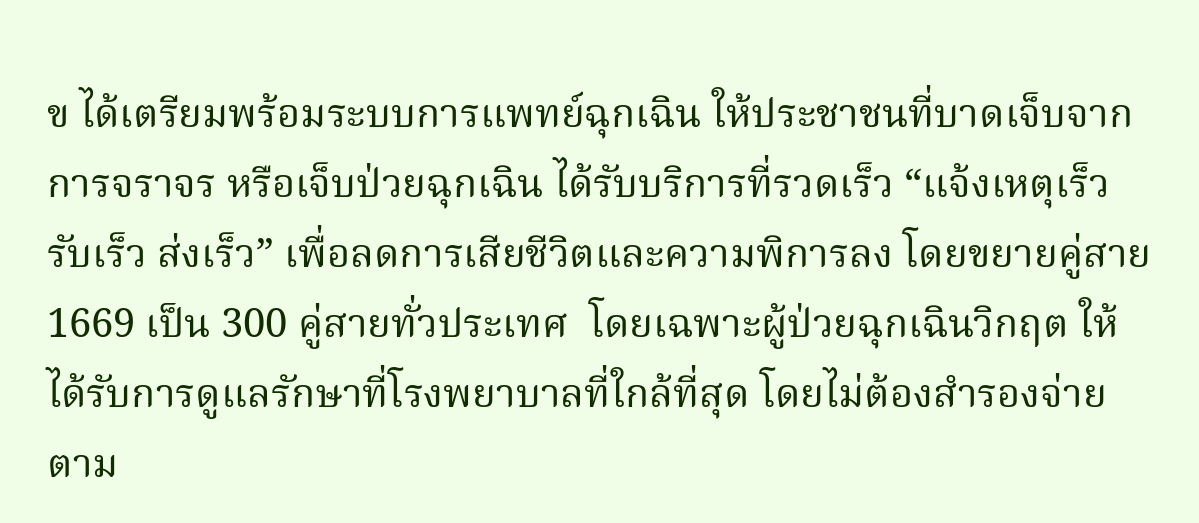ข ได้เตรียมพร้อมระบบการแพทย์ฉุกเฉิน ให้ประชาชนที่บาดเจ็บจากการจราจร หรือเจ็บป่วยฉุกเฉิน ได้รับบริการที่รวดเร็ว “แจ้งเหตุเร็ว รับเร็ว ส่งเร็ว” เพื่อลดการเสียชีวิตและความพิการลง โดยขยายคู่สาย 1669 เป็น 300 คู่สายทั่วประเทศ  โดยเฉพาะผู้ป่วยฉุกเฉินวิกฤต ให้ได้รับการดูแลรักษาที่โรงพยาบาลที่ใกล้ที่สุด โดยไม่ต้องสำรองจ่าย ตาม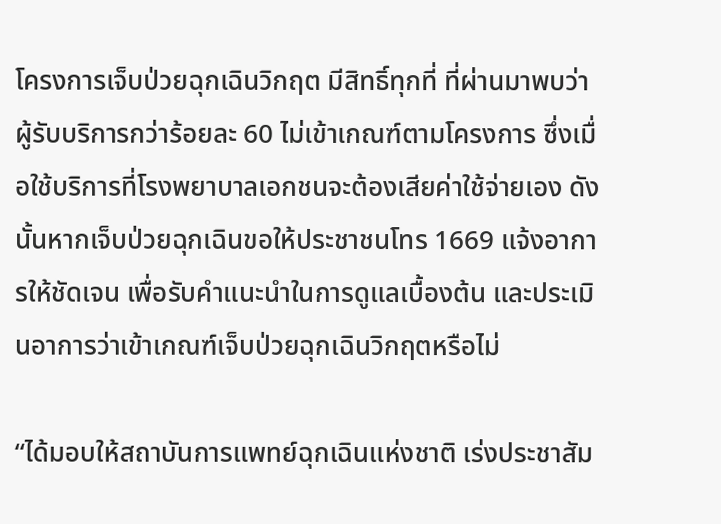โครงการเจ็บป่วยฉุกเฉินวิกฤต มีสิทธิ์ทุกที่ ที่ผ่านมาพบว่า ผู้รับบริการกว่าร้อยละ 60 ไม่เข้าเกณฑ์ตามโครงการ ซึ่งเมื่อใช้บริการที่โรงพยาบาลเอกชนจะต้องเสียค่าใช้จ่ายเอง ดังนั้นหากเจ็บป่วยฉุกเฉินขอให้ประชาชนโทร 1669 แจ้งอาการให้ชัดเจน เพื่อรับคำแนะนำในการดูแลเบื้องต้น และประเมินอาการว่าเข้าเกณฑ์เจ็บป่วยฉุกเฉินวิกฤตหรือไม่

“ได้มอบให้สถาบันการแพทย์ฉุกเฉินแห่งชาติ เร่งประชาสัม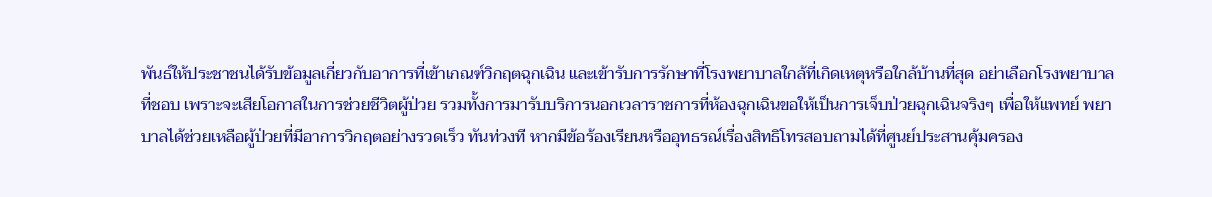พันธ์ให้ประชาชนได้รับข้อมูลเกี่ยวกับอาการที่เข้าเกณฑ์วิกฤตฉุกเฉิน และเข้ารับการรักษาที่โรงพยาบาลใกล้ที่เกิดเหตุหรือใกล้บ้านที่สุด อย่าเลือกโรงพยาบาลที่ชอบ เพราะจะเสียโอกาสในการช่วยชีวิตผู้ป่วย รวมทั้งการมารับบริการนอกเวลาราชการที่ห้องฉุกเฉินขอให้เป็นการเจ็บป่วยฉุกเฉินจริงๆ เพื่อให้แพทย์ พยาบาลได้ช่วยเหลือผู้ป่วยที่มีอาการวิกฤตอย่างรวดเร็ว ทันท่วงที หากมีข้อร้องเรียนหรืออุทธรณ์เรื่องสิทธิโทรสอบถามได้ที่ศูนย์ประสานคุ้มครอง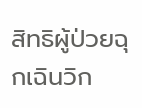สิทธิผู้ป่วยฉุกเฉินวิก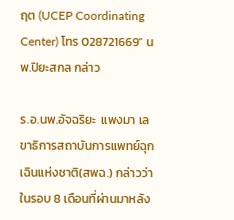ฤต (UCEP Coordinating Center) โทร 028721669” นพ.ปิยะสกล กล่าว

ร.อ.นพ.อัจฉริยะ  แพงมา เลขาธิการสถาบันการแพทย์ฉุกเฉินแห่งชาติ(สพฉ.) กล่าวว่า ในรอบ 8 เดือนที่ผ่านมาหลัง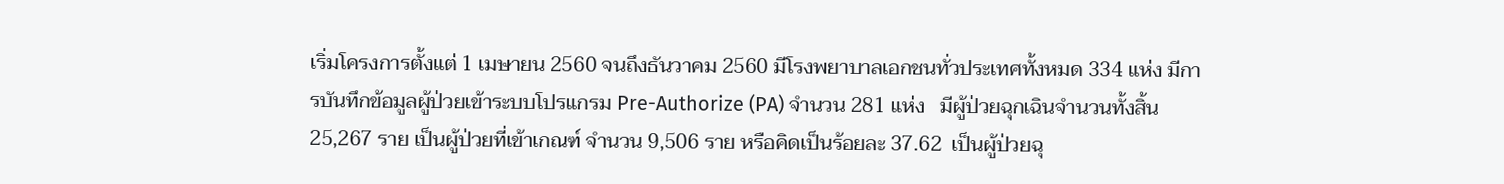เริ่มโครงการตั้งแต่ 1 เมษายน 2560 จนถึงธันวาคม 2560 มีโรงพยาบาลเอกชนทั่วประเทศทั้งหมด 334 แห่ง มีการบันทึกข้อมูลผู้ป่วยเข้าระบบโปรแกรม Pre-Authorize (PA) จำนวน 281 แห่ง   มีผู้ป่วยฉุกเฉินจำนวนทั้งสิ้น 25,267 ราย เป็นผู้ป่วยที่เข้าเกณฑ์ จำนวน 9,506 ราย หรือคิดเป็นร้อยละ 37.62  เป็นผู้ป่วยฉุ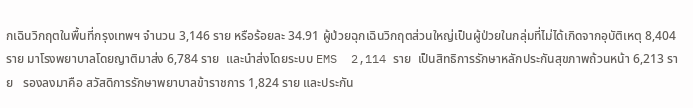กเฉินวิกฤตในพื้นที่กรุงเทพฯ จำนวน 3,146 ราย หรือร้อยละ 34.91 ผู้ป่วยฉุกเฉินวิกฤตส่วนใหญ่เป็นผู้ป่วยในกลุ่มที่ไม่ได้เกิดจากอุบัติเหตุ 8,404 ราย มาโรงพยาบาลโดยญาติมาส่ง 6,784 ราย  และนำส่งโดยระบบ EMS  2,114 ราย  เป็นสิทธิการรักษาหลักประกันสุขภาพถ้วนหน้า 6,213 ราย   รองลงมาคือ สวัสดิการรักษาพยาบาลข้าราชการ 1,824 ราย และประกัน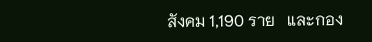สังคม 1,190 ราย   และกอง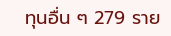ทุนอื่น ๆ 279 ราย